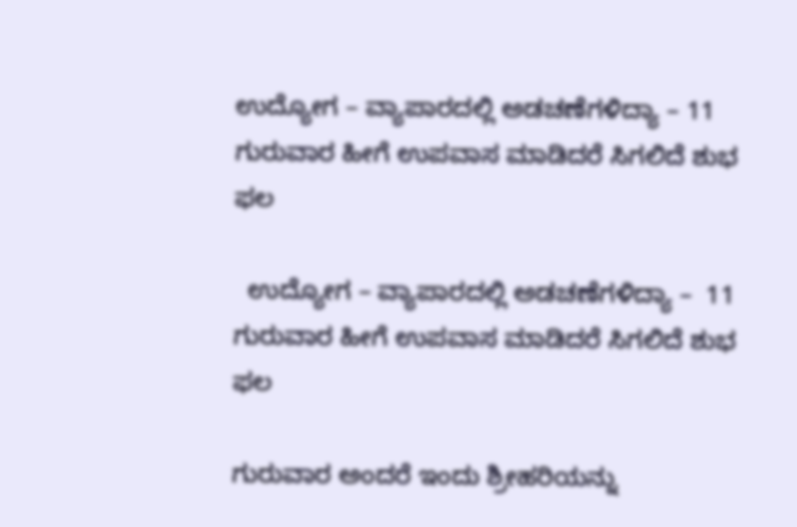ಉದ್ಯೋಗ – ವ್ಯಾಪಾರದಲ್ಲಿ ಅಡಚಣೆಗಳಿದ್ಯಾ – 11 ಗುರುವಾರ ಹೀಗೆ ಉಪವಾಸ ಮಾಡಿದರೆ ಸಿಗಲಿದೆ ಶುಭ ಫಲ

  ಉದ್ಯೋಗ – ವ್ಯಾಪಾರದಲ್ಲಿ ಅಡಚಣೆಗಳಿದ್ಯಾ –  11 ಗುರುವಾರ ಹೀಗೆ ಉಪವಾಸ ಮಾಡಿದರೆ ಸಿಗಲಿದೆ ಶುಭ ಫಲ

ಗುರುವಾರ ಅಂದರೆ ಇಂದು ಶ್ರೀಹರಿಯನ್ನು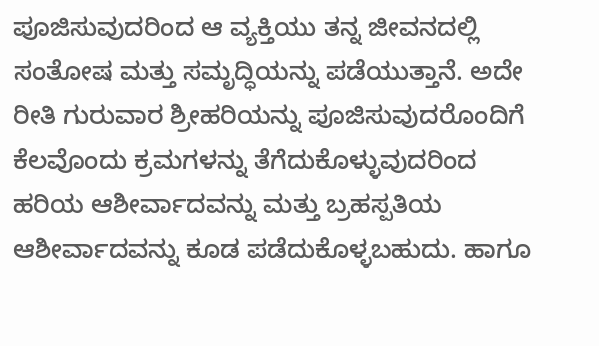ಪೂಜಿಸುವುದರಿಂದ ಆ ವ್ಯಕ್ತಿಯು ತನ್ನ ಜೀವನದಲ್ಲಿ ಸಂತೋಷ ಮತ್ತು ಸಮೃದ್ಧಿಯನ್ನು ಪಡೆಯುತ್ತಾನೆ. ಅದೇ ರೀತಿ ಗುರುವಾರ ಶ್ರೀಹರಿಯನ್ನು ಪೂಜಿಸುವುದರೊಂದಿಗೆ ಕೆಲವೊಂದು ಕ್ರಮಗಳನ್ನು ತೆಗೆದುಕೊಳ್ಳುವುದರಿಂದ ಹರಿಯ ಆಶೀರ್ವಾದವನ್ನು ಮತ್ತು ಬ್ರಹಸ್ಪತಿಯ ಆಶೀರ್ವಾದವನ್ನು ಕೂಡ ಪಡೆದುಕೊಳ್ಳಬಹುದು. ಹಾಗೂ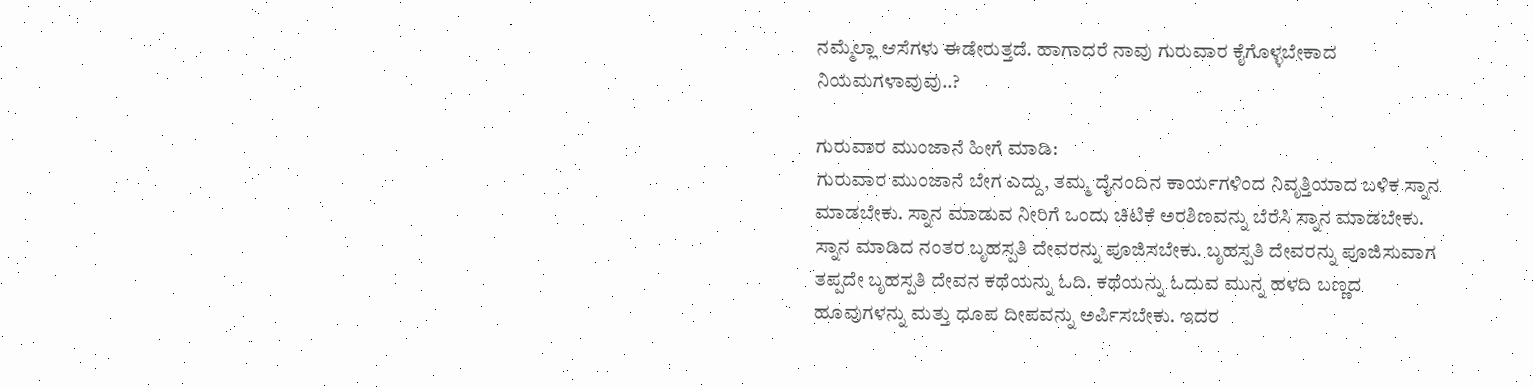ನಮ್ಮೆಲ್ಲಾ ಆಸೆಗಳು ಈಡೇರುತ್ತದೆ. ಹಾಗಾದರೆ ನಾವು ಗುರುವಾರ ಕೈಗೊಳ್ಳಬೇಕಾದ ನಿಯಮಗಳಾವುವು..?

ಗುರುವಾರ ಮುಂಜಾನೆ ಹೀಗೆ ಮಾಡಿ:
ಗುರುವಾರ ಮುಂಜಾನೆ ಬೇಗ ಎದ್ದು, ತಮ್ಮ ದೈನಂದಿನ ಕಾರ್ಯಗಳಿಂದ ನಿವೃತ್ತಿಯಾದ ಬಳಿಕ ಸ್ನಾನ ಮಾಡಬೇಕು. ಸ್ನಾನ ಮಾಡುವ ನೀರಿಗೆ ಒಂದು ಚಿಟಿಕೆ ಅರಶಿಣವನ್ನು ಬೆರೆಸಿ ಸ್ನಾನ ಮಾಡಬೇಕು. ಸ್ನಾನ ಮಾಡಿದ ನಂತರ ಬೃಹಸ್ಪತಿ ದೇವರನ್ನು ಪೂಜಿಸಬೇಕು. ಬೃಹಸ್ಪತಿ ದೇವರನ್ನು ಪೂಜಿಸುವಾಗ ತಪ್ಪದೇ ಬೃಹಸ್ಪತಿ ದೇವನ ಕಥೆಯನ್ನು ಓದಿ. ಕಥೆಯನ್ನು ಓದುವ ಮುನ್ನ ಹಳದಿ ಬಣ್ಣದ ಹೂವುಗಳನ್ನು ಮತ್ತು ಧೂಪ ದೀಪವನ್ನು ಅರ್ಪಿಸಬೇಕು. ಇದರ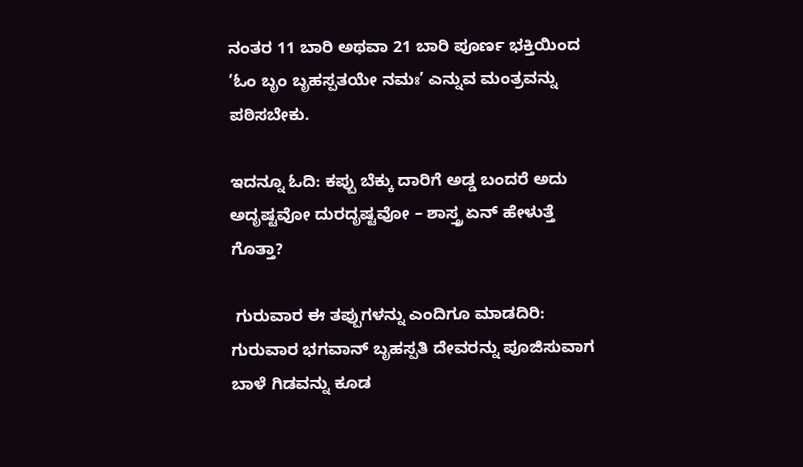ನಂತರ 11 ಬಾರಿ ಅಥವಾ 21 ಬಾರಿ ಪೂರ್ಣ ಭಕ್ತಿಯಿಂದ ‘ಓಂ ಬೃಂ ಬೃಹಸ್ಪತಯೇ ನಮಃ’ ಎನ್ನುವ ಮಂತ್ರವನ್ನು ಪಠಿಸಬೇಕು.

ಇದನ್ನೂ ಓದಿ: ಕಪ್ಪು ಬೆಕ್ಕು ದಾರಿಗೆ ಅಡ್ಡ ಬಂದರೆ ಅದು ಅದೃಷ್ಟವೋ ದುರದೃಷ್ಟವೋ – ಶಾಸ್ತ್ರ ಏನ್ ಹೇಳುತ್ತೆ ಗೊತ್ತಾ?

 ಗುರುವಾರ ಈ ತಪ್ಪುಗಳನ್ನು ಎಂದಿಗೂ ಮಾಡದಿರಿ:
ಗುರುವಾರ ಭಗವಾನ್‌ ಬೃಹಸ್ಪತಿ ದೇವರನ್ನು ಪೂಜಿಸುವಾಗ ಬಾಳೆ ಗಿಡವನ್ನು ಕೂಡ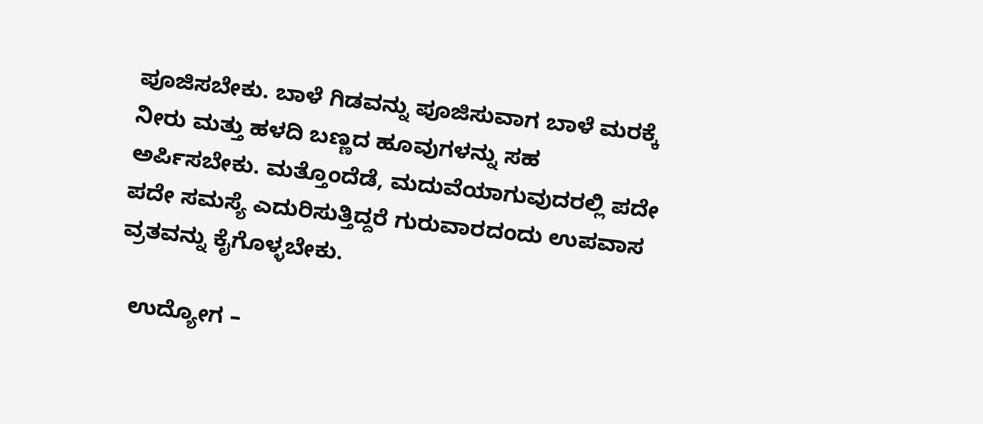ಪೂಜಿಸಬೇಕು. ಬಾಳೆ ಗಿಡವನ್ನು ಪೂಜಿಸುವಾಗ ಬಾಳೆ ಮರಕ್ಕೆ ನೀರು ಮತ್ತು ಹಳದಿ ಬಣ್ಣದ ಹೂವುಗಳನ್ನು ಸಹ ಅರ್ಪಿಸಬೇಕು. ಮತ್ತೊಂದೆಡೆ, ಮದುವೆಯಾಗುವುದರಲ್ಲಿ ಪದೇ ಪದೇ ಸಮಸ್ಯೆ ಎದುರಿಸುತ್ತಿದ್ದರೆ ಗುರುವಾರದಂದು ಉಪವಾಸ ವ್ರತವನ್ನು ಕೈಗೊಳ್ಳಬೇಕು.

  ಉದ್ಯೋಗ –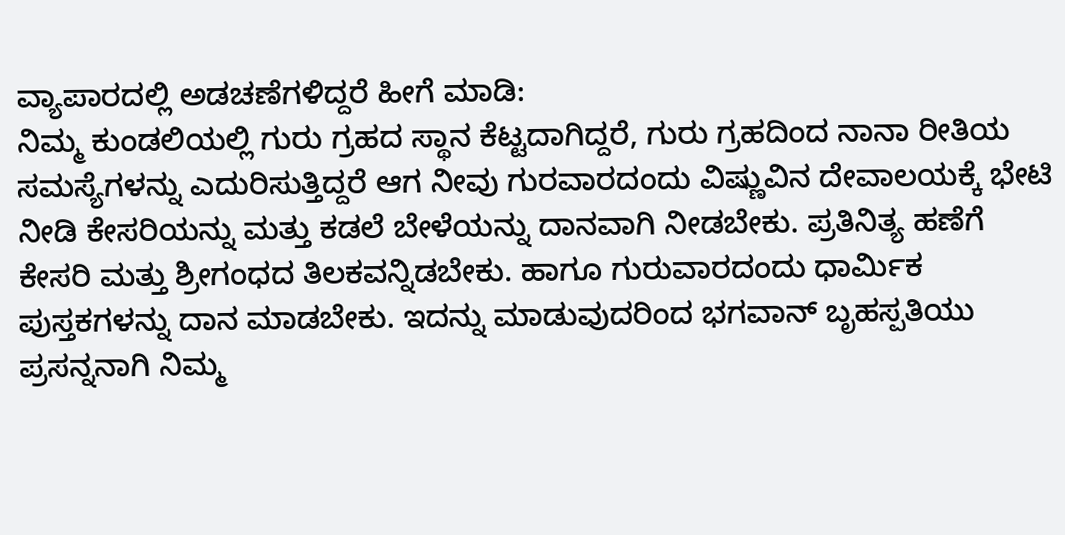ವ್ಯಾಪಾರದಲ್ಲಿ ಅಡಚಣೆಗಳಿದ್ದರೆ ಹೀಗೆ ಮಾಡಿ:
ನಿಮ್ಮ ಕುಂಡಲಿಯಲ್ಲಿ ಗುರು ಗ್ರಹದ ಸ್ಥಾನ ಕೆಟ್ಟದಾಗಿದ್ದರೆ, ಗುರು ಗ್ರಹದಿಂದ ನಾನಾ ರೀತಿಯ ಸಮಸ್ಯೆಗಳನ್ನು ಎದುರಿಸುತ್ತಿದ್ದರೆ ಆಗ ನೀವು ಗುರವಾರದಂದು ವಿಷ್ಣುವಿನ ದೇವಾಲಯಕ್ಕೆ ಭೇಟಿ ನೀಡಿ ಕೇಸರಿಯನ್ನು ಮತ್ತು ಕಡಲೆ ಬೇಳೆಯನ್ನು ದಾನವಾಗಿ ನೀಡಬೇಕು. ಪ್ರತಿನಿತ್ಯ ಹಣೆಗೆ ಕೇಸರಿ ಮತ್ತು ಶ್ರೀಗಂಧದ ತಿಲಕವನ್ನಿಡಬೇಕು. ಹಾಗೂ ಗುರುವಾರದಂದು ಧಾರ್ಮಿಕ ಪುಸ್ತಕಗಳನ್ನು ದಾನ ಮಾಡಬೇಕು. ಇದನ್ನು ಮಾಡುವುದರಿಂದ ಭಗವಾನ್‌ ಬೃಹಸ್ಪತಿಯು ಪ್ರಸನ್ನನಾಗಿ ನಿಮ್ಮ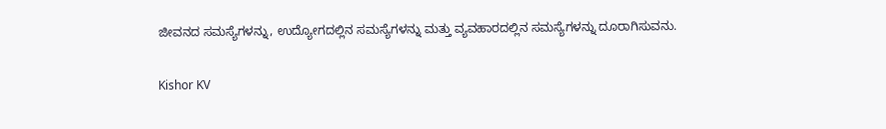ಜೀವನದ ಸಮಸ್ಯೆಗಳನ್ನು, ಉದ್ಯೋಗದಲ್ಲಿನ ಸಮಸ್ಯೆಗಳನ್ನು ಮತ್ತು ವ್ಯವಹಾರದಲ್ಲಿನ ಸಮಸ್ಯೆಗಳನ್ನು ದೂರಾಗಿಸುವನು.

Kishor KV